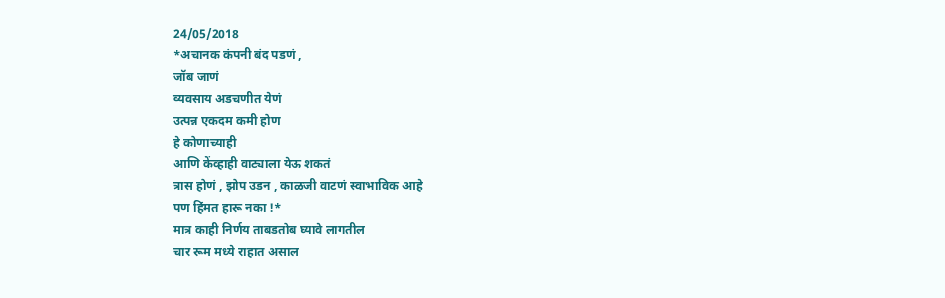24/05/2018
*अचानक कंपनी बंद पडणं ,
जॉब जाणं
व्यवसाय अडचणीत येणं
उत्पन्न एकदम कमी होण
हे कोणाच्याही
आणि केंव्हाही वाट्याला येऊ शकतं
त्रास होणं , झोप उडन , काळजी वाटणं स्वाभाविक आहे
पण हिंमत हारू नका !*
मात्र काही निर्णय ताबडतोब घ्यावे लागतील
चार रूम मध्ये राहात असाल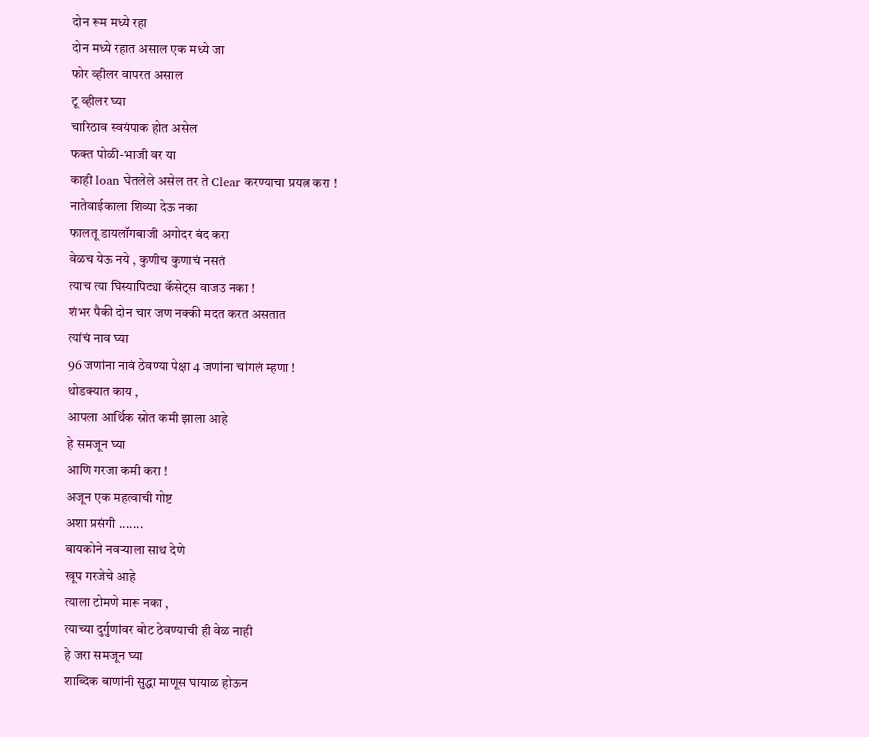दोन रूम मध्ये रहा
दोन मध्ये रहात असाल एक मध्ये जा
फोर व्हीलर वापरत असाल
टू व्हीलर घ्या
चारिठाव स्वयंपाक होत असेल
फक्त पोळी-भाजी वर या
काही loan घेतलेले असेल तर ते Clear करण्याचा प्रयत्न करा !
नातेवाईकाला शिव्या देऊ नका
फालतू डायलॉगबाजी अगोदर बंद करा
वेळच येऊ नये , कुणीच कुणाचं नसतं
त्याच त्या घिस्यापिट्या कॅसेट्स वाजउ नका !
शंभर पैकी दोन चार जण नक्की मदत करत असतात
त्यांचं नाव घ्या
96 जणांना नावं ठेवण्या पेक्षा 4 जणांना चांगलं म्हणा !
थोडक्यात काय ,
आपला आर्थिक स्रोत कमी झाला आहे
हे समजून घ्या
आणि गरजा कमी करा !
अजून एक महत्वाची गोष्ट
अशा प्रसंगी .......
बायकोने नवऱ्याला साथ देणे
खूप गरजेचे आहे
त्याला टोमणे मारू नका ,
त्याच्या दुर्गुणांवर बोट ठेवण्याची ही वेळ नाही
हे जरा समजून घ्या
शाब्दिक बाणांनी सुद्धा माणूस घायाळ होऊन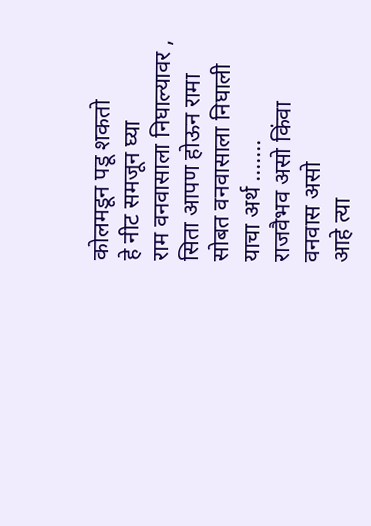कोलमडून पडू शकतो
हे नीट समजून घ्या
राम वनवासाला निघाल्यावर ,
सिता आपण होऊन रामा सोबत वनवासाला निघाली
याचा अर्थ .......
राजवैभव असो किंवा वनवास असो
आहे त्या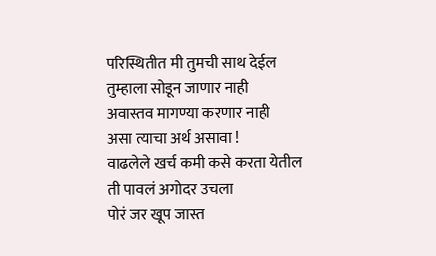परिस्थितीत मी तुमची साथ देईल
तुम्हाला सोडून जाणार नाही
अवास्तव मागण्या करणार नाही
असा त्याचा अर्थ असावा !
वाढलेले खर्च कमी कसे करता येतील
ती पावलं अगोदर उचला
पोरं जर खूप जास्त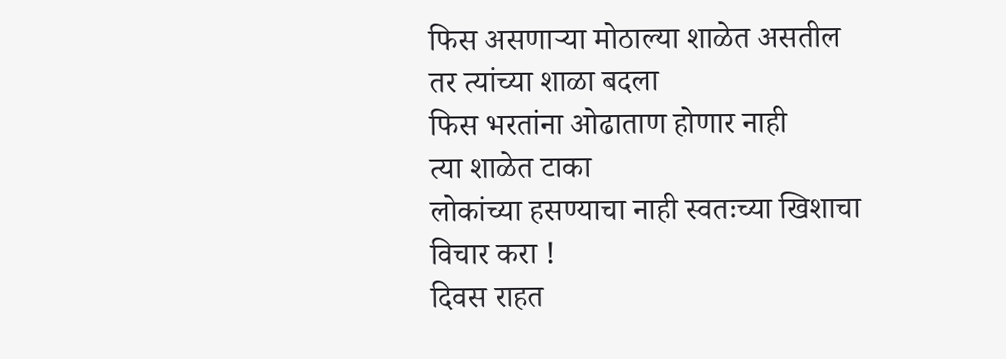फिस असणाऱ्या मोठाल्या शाळेत असतील
तर त्यांच्या शाळा बदला
फिस भरतांना ओढाताण होणार नाही
त्या शाळेत टाका
लोकांच्या हसण्याचा नाही स्वतःच्या खिशाचा विचार करा !
दिवस राहत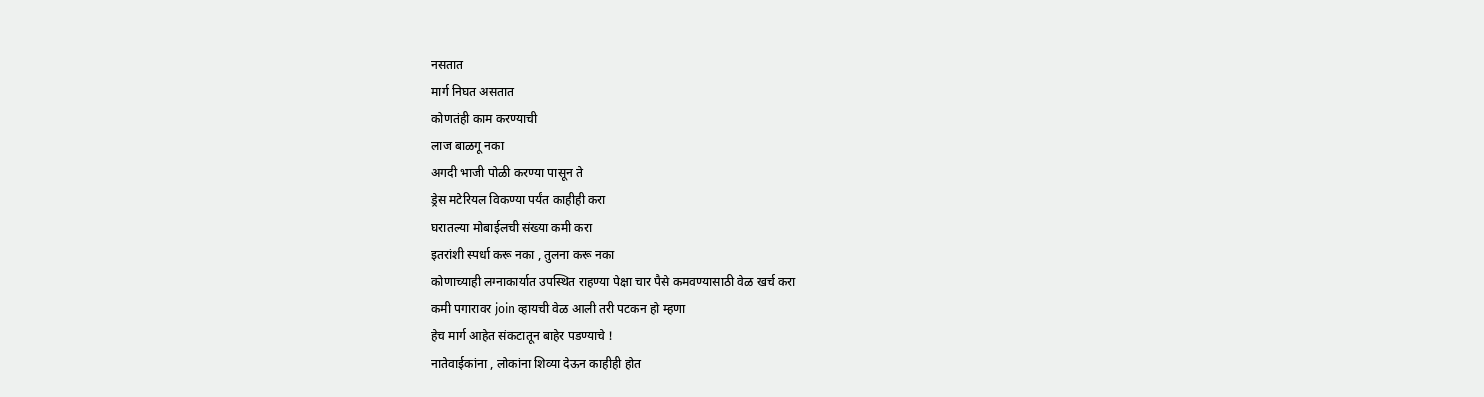नसतात
मार्ग निघत असतात
कोणतंही काम करण्याची
लाज बाळगू नका
अगदी भाजी पोळी करण्या पासून ते
ड्रेस मटेरियल विकण्या पर्यंत काहीही करा
घरातल्या मोबाईलची संख्या कमी करा
इतरांशी स्पर्धा करू नका , तुलना करू नका
कोणाच्याही लग्नाकार्यात उपस्थित राहण्या पेक्षा चार पैसे कमवण्यासाठी वेळ खर्च करा
कमी पगारावर join व्हायची वेळ आली तरी पटकन हो म्हणा
हेच मार्ग आहेत संकटातून बाहेर पडण्याचे !
नातेवाईकांना , लोकांना शिव्या देऊन काहीही होत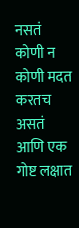नसतं
कोणी न कोणी मदत करतच असतं
आणि एक गोष्ट लक्षात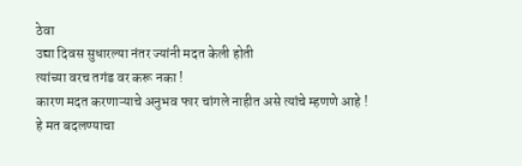ठेवा
उद्या दिवस सुधारल्या नंतर ज्यांनी मदत केली होती
त्यांच्या वरच तगंड वर करू नका !
कारण मदत करणाऱ्याचे अनुभव फार चांगले नाहीत असे त्यांचे म्हणणे आहे !
हे मत बदलण्याचा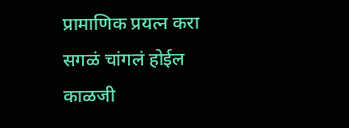प्रामाणिक प्रयत्न करा
सगळं चांगलं होईल
काळजी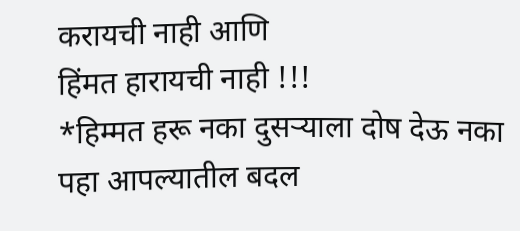करायची नाही आणि
हिंमत हारायची नाही !!!
*हिम्मत हरू नका दुसऱ्याला दोष देऊ नका पहा आपल्यातील बदल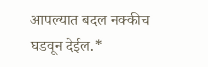आपल्यात बदल नक्कीच घडवून देईल.*